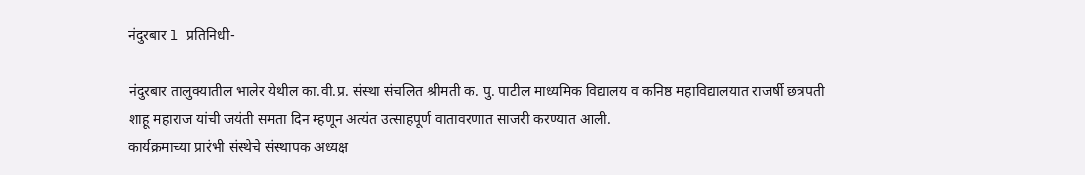नंदुरबार l प्रतिनिधी-

नंदुरबार तालुक्यातील भालेर येथील का.वी.प्र. संस्था संचलित श्रीमती क. पु. पाटील माध्यमिक विद्यालय व कनिष्ठ महाविद्यालयात राजर्षी छत्रपती शाहू महाराज यांची जयंती समता दिन म्हणून अत्यंत उत्साहपूर्ण वातावरणात साजरी करण्यात आली.
कार्यक्रमाच्या प्रारंभी संस्थेचे संस्थापक अध्यक्ष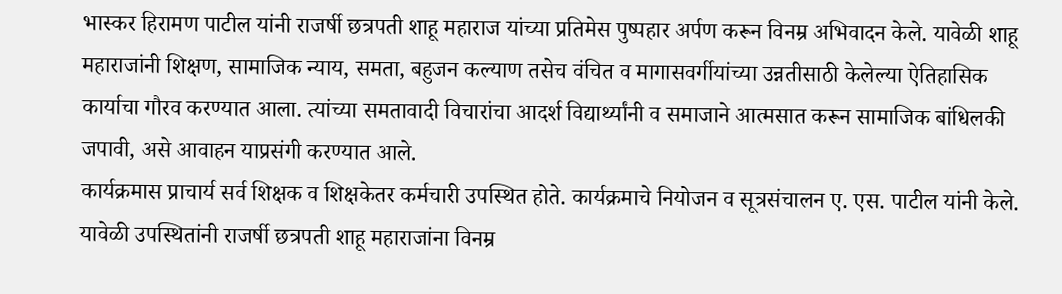भास्कर हिरामण पाटील यांनी राजर्षी छत्रपती शाहू महाराज यांच्या प्रतिमेस पुष्पहार अर्पण करून विनम्र अभिवादन केले. यावेळी शाहू महाराजांनी शिक्षण, सामाजिक न्याय, समता, बहुजन कल्याण तसेच वंचित व मागासवर्गीयांच्या उन्नतीसाठी केलेल्या ऐतिहासिक कार्याचा गौरव करण्यात आला. त्यांच्या समतावादी विचारांचा आदर्श विद्यार्थ्यांनी व समाजाने आत्मसात करून सामाजिक बांधिलकी जपावी, असे आवाहन याप्रसंगी करण्यात आले.
कार्यक्रमास प्राचार्य सर्व शिक्षक व शिक्षकेतर कर्मचारी उपस्थित होते. कार्यक्रमाचे नियोजन व सूत्रसंचालन ए. एस. पाटील यांनी केले.
यावेळी उपस्थितांनी राजर्षी छत्रपती शाहू महाराजांना विनम्र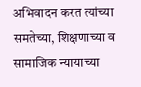अभिवादन करत त्यांच्या समतेच्या, शिक्षणाच्या व सामाजिक न्यायाच्या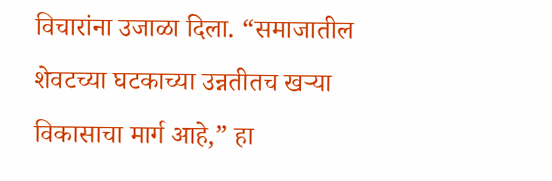विचारांना उजाळा दिला. “समाजातील शेवटच्या घटकाच्या उन्नतीतच खऱ्या विकासाचा मार्ग आहे,” हा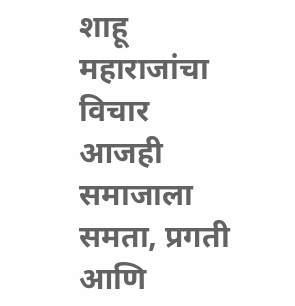शाहू महाराजांचा विचार आजही समाजाला समता, प्रगती आणि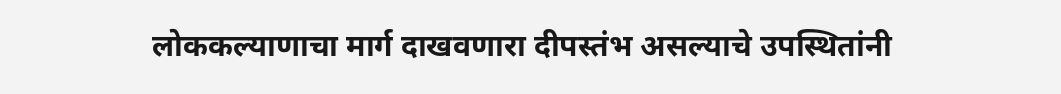लोककल्याणाचा मार्ग दाखवणारा दीपस्तंभ असल्याचे उपस्थितांनी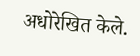अधोरेखित केले.